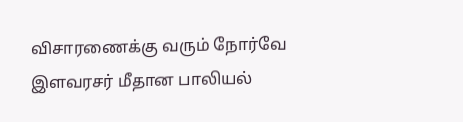விசாரணைக்கு வரும் நோர்வே இளவரசர் மீதான பாலியல்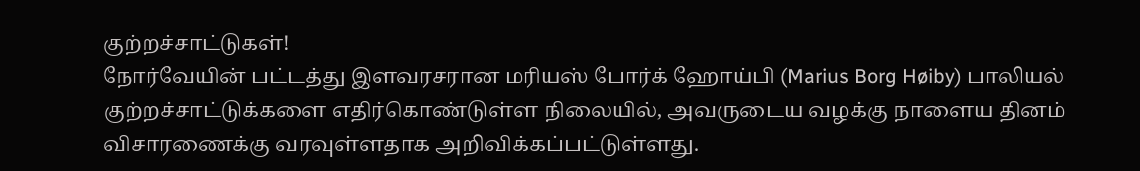குற்றச்சாட்டுகள்!
நோர்வேயின் பட்டத்து இளவரசரான மரியஸ் போர்க் ஹோய்பி (Marius Borg Høiby) பாலியல் குற்றச்சாட்டுக்களை எதிர்கொண்டுள்ள நிலையில், அவருடைய வழக்கு நாளைய தினம் விசாரணைக்கு வரவுள்ளதாக அறிவிக்கப்பட்டுள்ளது.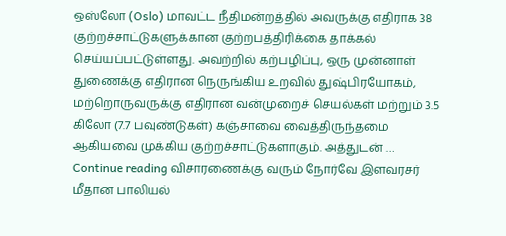ஒஸ்லோ (Oslo) மாவட்ட நீதிமன்றத்தில் அவருக்கு எதிராக 38 குற்றச்சாட்டுகளுக்கான குற்றபத்திரிக்கை தாக்கல் செய்யப்பட்டுள்ளது. அவற்றில் கற்பழிப்பு, ஒரு முன்னாள் துணைக்கு எதிரான நெருங்கிய உறவில் துஷ்பிரயோகம், மற்றொருவருக்கு எதிரான வன்முறைச் செயல்கள் மற்றும் 3.5 கிலோ (7.7 பவுண்டுகள்) கஞ்சாவை வைத்திருந்தமை ஆகியவை முக்கிய குற்றச்சாட்டுகளாகும். அத்துடன் … Continue reading விசாரணைக்கு வரும் நோர்வே இளவரசர் மீதான பாலியல்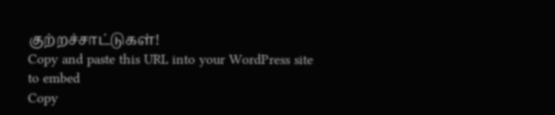குற்றச்சாட்டுகள்!
Copy and paste this URL into your WordPress site to embed
Copy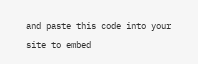and paste this code into your site to embed